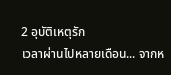2 อุบัติเหตุรัก
เวลาผ่านไปหลายเดือน... จากห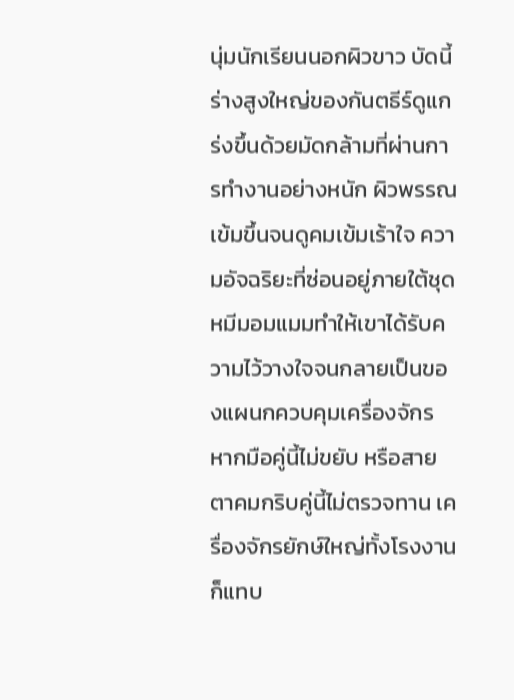นุ่มนักเรียนนอกผิวขาว บัดนี้ร่างสูงใหญ่ของกันตธีร์ดูแกร่งขึ้นด้วยมัดกล้ามที่ผ่านการทำงานอย่างหนัก ผิวพรรณเข้มขึ้นจนดูคมเข้มเร้าใจ ความอัจฉริยะที่ซ่อนอยู่ภายใต้ชุดหมีมอมแมมทำให้เขาได้รับความไว้วางใจจนกลายเป็นของแผนกควบคุมเครื่องจักร หากมือคู่นี้ไม่ขยับ หรือสายตาคมกริบคู่นี้ไม่ตรวจทาน เครื่องจักรยักษ์ใหญ่ทั้งโรงงานก็แทบ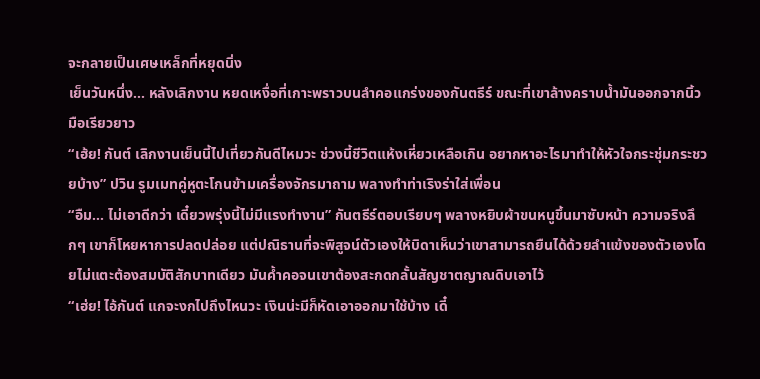จะกลายเป็นเศษเหล็กที่หยุดนิ่ง
เย็นวันหนึ่ง... หลังเลิกงาน หยดเหงื่อที่เกาะพราวบนลำคอแกร่งของกันตธีร์ ขณะที่เขาล้างคราบน้ำมันออกจากนิ้วมือเรียวยาว
“เฮ้ย! กันต์ เลิกงานเย็นนี้ไปเที่ยวกันดีไหมวะ ช่วงนี้ชีวิตแห้งเหี่ยวเหลือเกิน อยากหาอะไรมาทำให้หัวใจกระชุ่มกระชวยบ้าง” ปวิน รูมเมทคู่หูตะโกนข้ามเครื่องจักรมาถาม พลางทำท่าเริงร่าใส่เพื่อน
“อืม... ไม่เอาดีกว่า เดี๋ยวพรุ่งนี้ไม่มีแรงทำงาน” กันตธีร์ตอบเรียบๆ พลางหยิบผ้าขนหนูขึ้นมาซับหน้า ความจริงลึกๆ เขาก็โหยหาการปลดปล่อย แต่ปณิธานที่จะพิสูจน์ตัวเองให้บิดาเห็นว่าเขาสามารถยืนได้ด้วยลำแข้งของตัวเองโดยไม่แตะต้องสมบัติสักบาทเดียว มันค้ำคอจนเขาต้องสะกดกลั้นสัญชาตญาณดิบเอาไว้
“เฮ่ย! ไอ้กันต์ แกจะงกไปถึงไหนวะ เงินน่ะมีก็หัดเอาออกมาใช้บ้าง เดี๋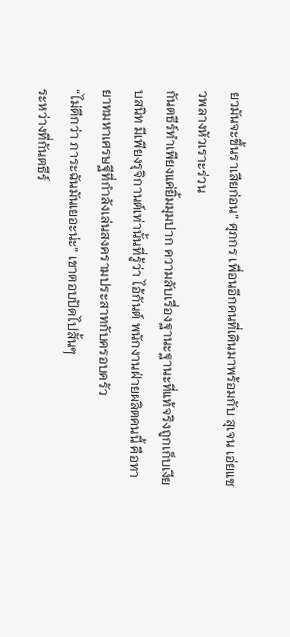ยวมันจะขึ้นราเสียก่อน” ศุภกร เพื่อนอีกคนที่เดินมาพร้อมกับ สุเจน เอ่ยแซวพลางหัวเราะร่วน
กันตธีร์ทำเพียงแค่ยิ้มมุมปาก ความลับเรื่องฐานะฐานะที่แท้จริงถูกเก็บเงียบสนิท มีเพียงรุจิกานต์เท่านั้นที่รู้ว่า ไอ้กันต์ พนักงานฝ่ายผลิตคนนี้ คือทายาทมหาเศรษฐีที่กำลังเล่นสงครามประสาทกับครอบครัว
“ไม่ดีกว่า ภาระฉันมันเยอะน่ะ” เขาตอบปัดไปสั้นๆ
ระหว่างที่กันตธีร์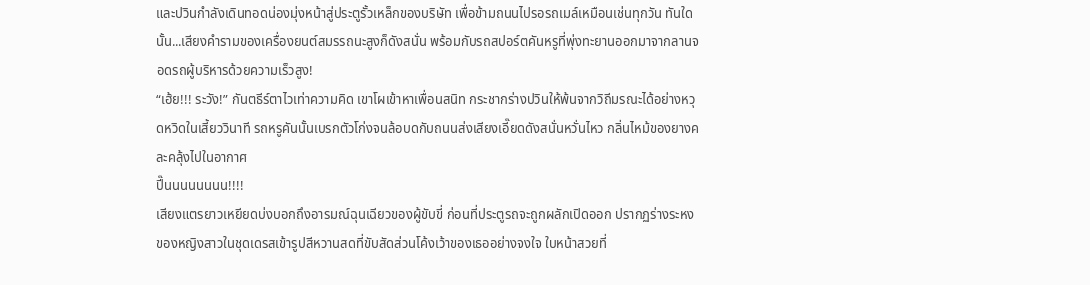และปวินกำลังเดินทอดน่องมุ่งหน้าสู่ประตูรั้วเหล็กของบริษัท เพื่อข้ามถนนไปรอรถเมล์เหมือนเช่นทุกวัน ทันใดนั้น...เสียงคำรามของเครื่องยนต์สมรรถนะสูงก็ดังสนั่น พร้อมกับรถสปอร์ตคันหรูที่พุ่งทะยานออกมาจากลานจอดรถผู้บริหารด้วยความเร็วสูง!
“เฮ้ย!!! ระวัง!” กันตธีร์ตาไวเท่าความคิด เขาโผเข้าหาเพื่อนสนิท กระชากร่างปวินให้พ้นจากวิถีมรณะได้อย่างหวุดหวิดในเสี้ยววินาที รถหรูคันนั้นเบรกตัวโก่งจนล้อบดกับถนนส่งเสียงเอี๊ยดดังสนั่นหวั่นไหว กลิ่นไหม้ของยางคละคลุ้งไปในอากาศ
ปี๊นนนนนนนน!!!!
เสียงแตรยาวเหยียดบ่งบอกถึงอารมณ์ฉุนเฉียวของผู้ขับขี่ ก่อนที่ประตูรถจะถูกผลักเปิดออก ปรากฏร่างระหงของหญิงสาวในชุดเดรสเข้ารูปสีหวานสดที่ขับสัดส่วนโค้งเว้าของเธออย่างจงใจ ใบหน้าสวยที่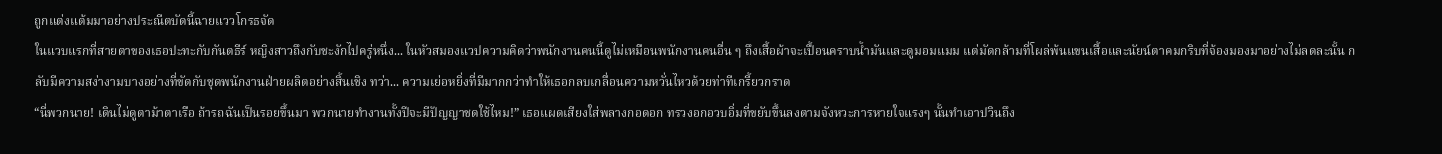ถูกแต่งแต้มมาอย่างประณีตบัดนี้ฉายแววโกรธจัด
ในแวบแรกที่สายตาของเธอปะทะกับกันตธีร์ หญิงสาวถึงกับชะงักไปครู่หนึ่ง... ในหัวสมองแวปความคิดว่าพนักงานคนนี้ดูไม่เหมือนพนักงานคนอื่น ๆ ถึงเสื้อผ้าจะเปื้อนคราบน้ำมันและดูมอมแมม แต่มัดกล้ามที่โผล่พ้นแขนเสื้อและนัยน์ตาคมกริบที่จ้องมองมาอย่างไม่ลดละนั้น กลับมีความสง่างามบางอย่างที่ขัดกับชุดพนักงานฝ่ายผลิตอย่างสิ้นเชิง ทว่า... ความเย่อหยิ่งที่มีมากกว่าทำให้เธอกลบเกลื่อนความหวั่นไหวด้วยท่าทีเกรี้ยวกราด
“นี่พวกนาย! เดินไม่ดูตาม้าตาเรือ ถ้ารถฉันเป็นรอยขึ้นมา พวกนายทำงานทั้งปีจะมีปัญญาชดใช้ไหม!” เธอแผดเสียงใส่พลางกอดอก ทรวงอกอวบอิ่มที่ขยับขึ้นลงตามจังหวะการหายใจแรงๆ นั้นทำเอาปวินถึง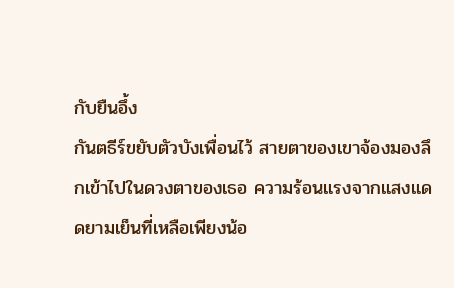กับยืนอึ้ง
กันตธีร์ขยับตัวบังเพื่อนไว้ สายตาของเขาจ้องมองลึกเข้าไปในดวงตาของเธอ ความร้อนแรงจากแสงแดดยามเย็นที่เหลือเพียงน้อ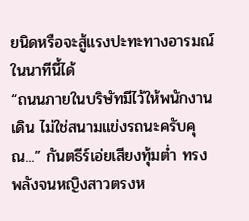ยนิดหรือจะสู้แรงปะทะทางอารมณ์ในนาทีนี้ได้
“ถนนภายในบริษัทมีไว้ให้พนักงานเดิน ไม่ใช่สนามแข่งรถนะครับคุณ...” กันตธีร์เอ่ยเสียงทุ้มต่ำ ทรงพลังจนหญิงสาวตรงห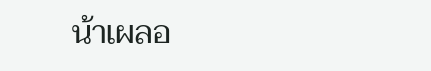น้าเผลอ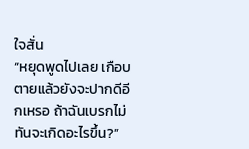ใจสั่น
“หยุดพูดไปเลย เกือบตายแล้วยังจะปากดีอีกเหรอ ถ้าฉันเบรกไม่ทันจะเกิดอะไรขึ้น?”